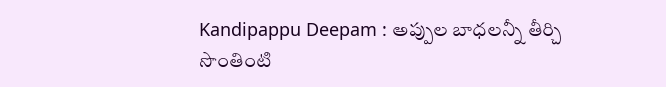Kandipappu Deepam : అప్పుల బాధలన్నీ తీర్చి సొంతింటి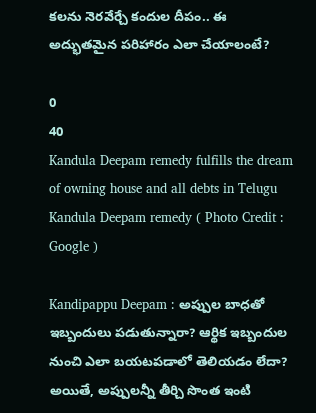కలను నెరవేర్చే కందుల దీపం.. ఈ అద్భుతమైన పరిహారం ఎలా చేయాలంటే?

0
40
Kandula Deepam remedy fulfills the dream of owning house and all debts in Telugu
Kandula Deepam remedy ( Photo Credit : Google )

Kandipappu Deepam : అప్పుల బాధతో ఇబ్బందులు పడుతున్నారా? ఆర్థిక ఇబ్బందుల నుంచి ఎలా బయటపడాలో తెలియడం లేదా? అయితే, అప్పులన్నీ తీర్చి సొంత ఇంటి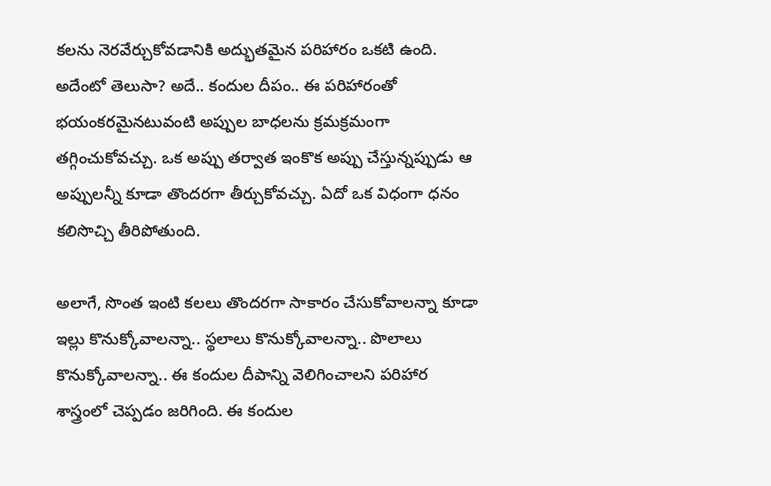కలను నెరవేర్చుకోవడానికి అద్భుతమైన పరిహారం ఒకటి ఉంది. అదేంటో తెలుసా? అదే.. కందుల దీపం.. ఈ పరిహారంతో భయంకరమైనటువంటి అప్పుల బాధలను క్రమక్రమంగా తగ్గించుకోవచ్చు. ఒక అప్పు తర్వాత ఇంకొక అప్పు చేస్తున్నప్పుడు ఆ అప్పులన్నీ కూడా తొందరగా తీర్చుకోవచ్చు. ఏదో ఒక విధంగా ధనం కలిసొచ్చి తీరిపోతుంది.

అలాగే, సొంత ఇంటి కలలు తొందరగా సాకారం చేసుకోవాలన్నా కూడా ఇల్లు కొనుక్కోవాలన్నా.. స్థలాలు కొనుక్కోవాలన్నా.. పొలాలు కొనుక్కోవాలన్నా.. ఈ కందుల దీపాన్ని వెలిగించాలని పరిహార శాస్త్రంలో చెప్పడం జరిగింది. ఈ కందుల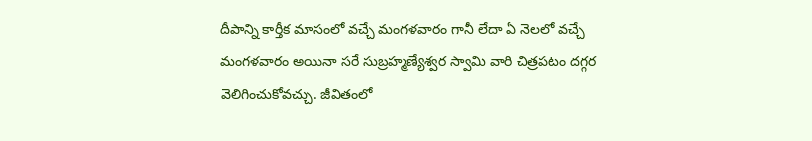దీపాన్ని కార్తీక మాసంలో వచ్చే మంగళవారం గానీ లేదా ఏ నెలలో వచ్చే మంగళవారం అయినా సరే సుబ్రహ్మణ్యేశ్వర స్వామి వారి చిత్రపటం దగ్గర వెలిగించుకోవచ్చు. జీవితంలో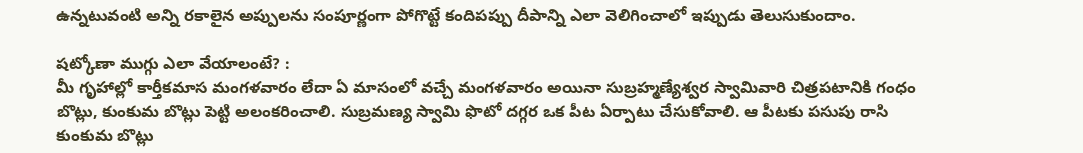ఉన్నటువంటి అన్ని రకాలైన అప్పులను సంపూర్ణంగా పోగొట్టే కందిపప్పు దీపాన్ని ఎలా వెలిగించాలో ఇప్పుడు తెలుసుకుందాం.

షట్కోణా ముగ్గు ఎలా వేయాలంటే? :
మీ గృహాల్లో కార్తీకమాస మంగళవారం లేదా ఏ మాసంలో వచ్చే మంగళవారం అయినా సుబ్రహ్మణ్యేశ్వర స్వామివారి చిత్రపటానికి గంధం బొట్లు, కుంకుమ బొట్లు పెట్టి అలంకరించాలి. సుబ్రమణ్య స్వామి ఫొటో దగ్గర ఒక పీట ఏర్పాటు చేసుకోవాలి. ఆ పీటకు పసుపు రాసి కుంకుమ బొట్లు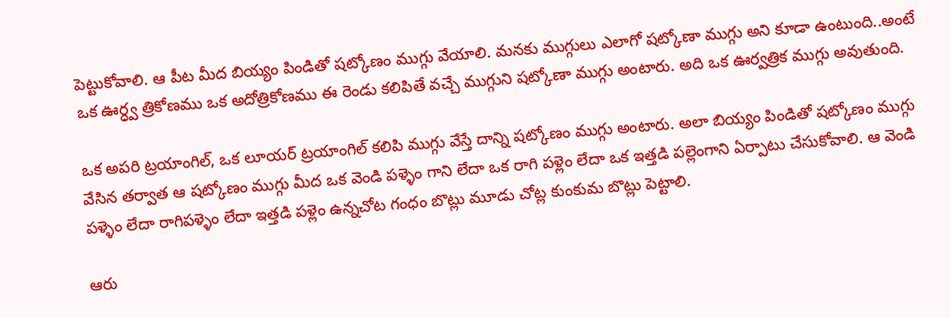పెట్టుకోవాలి. ఆ పీట మీద బియ్యం పిండితో షట్కోణం ముగ్గు వేయాలి. మనకు ముగ్గులు ఎలాగో షట్కోణా ముగ్గు అని కూడా ఉంటుంది..అంటే ఒక ఊర్ధ్వ త్రికోణము ఒక అదోత్రికోణము ఈ రెండు కలిపితే వచ్చే ముగ్గుని షట్కోణా ముగ్గు అంటారు. అది ఒక ఊర్వత్రిక ముగ్గు అవుతుంది.

ఒక అపరి ట్రయాంగిల్, ఒక లూయర్ ట్రయాంగిల్ కలిపి ముగ్గు వేస్తే దాన్ని షట్కోణం ముగ్గు అంటారు. అలా బియ్యం పిండితో షట్కోణం ముగ్గు వేసిన తర్వాత ఆ షట్కోణం ముగ్గు మీద ఒక వెండి పళ్ళెం గాని లేదా ఒక రాగి పళ్లెం లేదా ఒక ఇత్తడి పల్లెంగాని ఏర్పాటు చేసుకోవాలి. ఆ వెండి పళ్ళెం లేదా రాగిపళ్ళెం లేదా ఇత్తడి పళ్లెం ఉన్నచోట గంధం బొట్లు మూడు చోట్ల కుంకుమ బొట్లు పెట్టాలి.

ఆరు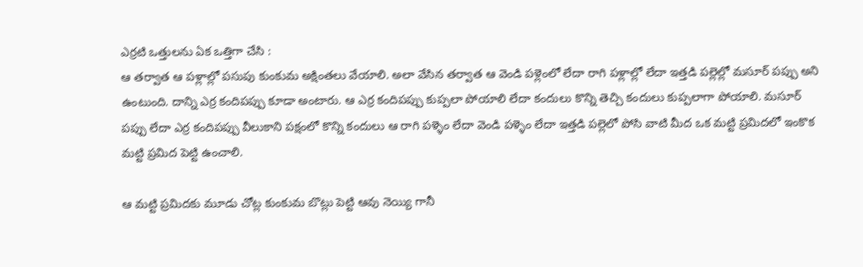ఎర్రటి ఒత్తులను ఏక ఒత్తిగా చేసి :
ఆ తర్వాత ఆ పళ్లాల్లో పసుపు కుంకుమ అక్షింతలు వేయాలి. అలా వేసిన తర్వాత ఆ వెండి పళ్లెంలో లేదా రాగి పళ్లాల్లో లేదా ఇత్తడి పల్లెల్లో మసూర్ పప్పు అని ఉంటుంది. దాన్ని ఎర్ర కందిపప్పు కూడా అంటారు. ఆ ఎర్ర కందిపప్పు కుప్పలా పోయాలి లేదా కందులు కొన్ని తెచ్చి కందులు కుప్పలాగా పోయాలి. మసూర్ పప్పు లేదా ఎర్ర కందిపప్పు వీలుకాని పక్షంలో కొన్ని కందులు ఆ రాగి పళ్ళెం లేదా వెండి పళ్ళెం లేదా ఇత్తడి పల్లెలో పోసి వాటి మీద ఒక మట్టి ప్రమిదలో ఇంకొక మట్టి ప్రమిద పెట్టి ఉంచాలి.

ఆ మట్టి ప్రమిదకు మూడు చోట్ల కుంకుమ బొట్లు పెట్టి ఆవు నెయ్యి గానీ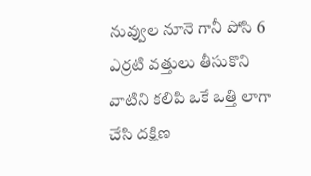నువ్వుల నూనె గానీ పోసి 6 ఎర్రటి వత్తులు తీసుకొని వాటిని కలిపి ఒకే ఒత్తి లాగా చేసి దక్షిణ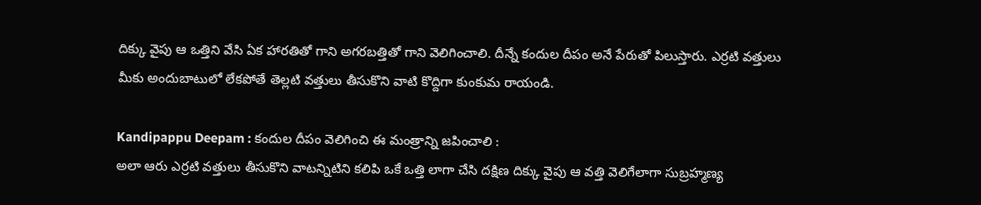దిక్కు వైపు ఆ ఒత్తిని వేసి ఏక హారతితో గాని అగరబత్తితో గాని వెలిగించాలి. దీన్నే కందుల దీపం అనే పేరుతో పిలుస్తారు. ఎర్రటి వత్తులు మీకు అందుబాటులో లేకపోతే తెల్లటి వత్తులు తీసుకొని వాటి కొద్దిగా కుంకుమ రాయండి.

Kandipappu Deepam : కందుల దీపం వెలిగించి ఈ మంత్రాన్ని జపించాలి :
అలా ఆరు ఎర్రటి వత్తులు తీసుకొని వాటన్నిటిని కలిపి ఒకే ఒత్తి లాగా చేసి దక్షిణ దిక్కు వైపు ఆ వత్తి వెలిగేలాగా సుబ్రహ్మణ్య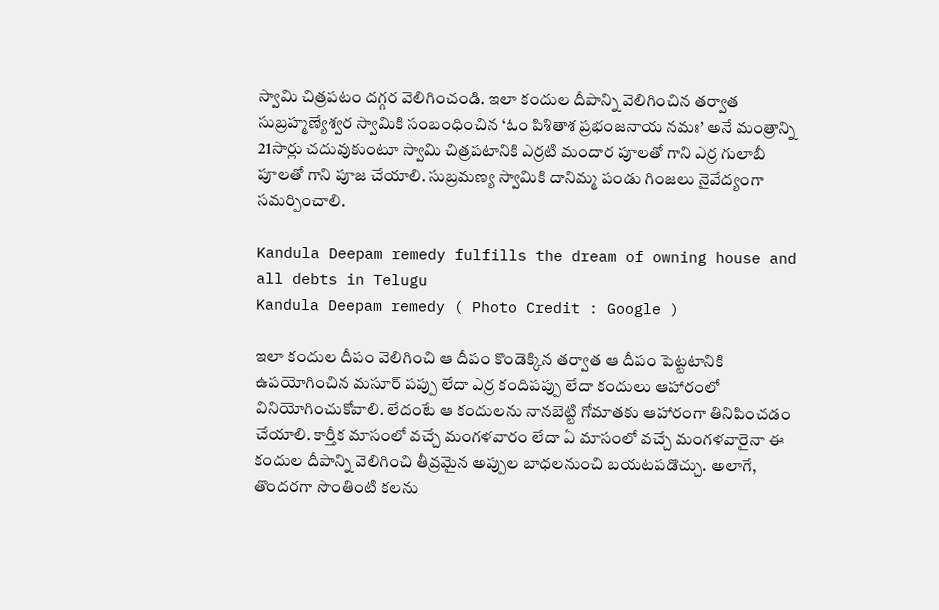స్వామి చిత్రపటం దగ్గర వెలిగించండి. ఇలా కందుల దీపాన్ని వెలిగించిన తర్వాత సుబ్రహ్మణ్యేశ్వర స్వామికి సంబంధించిన ‘ఓం పిశితాశ ప్రభంజనాయ నమః’ అనే మంత్రాన్ని 21సార్లు చదువుకుంటూ స్వామి చిత్రపటానికి ఎర్రటి మందార పూలతో గాని ఎర్ర గులాబీ పూలతో గాని పూజ చేయాలి. సుబ్రమణ్య స్వామికి దానిమ్మ పండు గింజలు నైవేద్యంగా సమర్పించాలి.

Kandula Deepam remedy fulfills the dream of owning house and all debts in Telugu
Kandula Deepam remedy ( Photo Credit : Google )

ఇలా కందుల దీపం వెలిగించి ఆ దీపం కొండెక్కిన తర్వాత ఆ దీపం పెట్టటానికి ఉపయోగించిన మసూర్ పప్పు లేదా ఎర్ర కందిపప్పు లేదా కందులు ఆహారంలో వినియోగించుకోవాలి. లేదంటే ఆ కందులను నానబెట్టి గోమాతకు ఆహారంగా తినిపించడం చేయాలి. కార్తీక మాసంలో వచ్చే మంగళవారం లేదా ఏ మాసంలో వచ్చే మంగళవారైనా ఈ కందుల దీపాన్ని వెలిగించి తీవ్రమైన అప్పుల బాధలనుంచి బయటపడొచ్చు. అలాగే, తొందరగా సొంతింటి కలను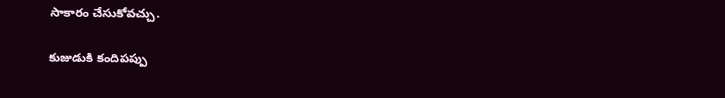సాకారం చేసుకోవచ్చు.

కుజుడుకి కందిపప్పు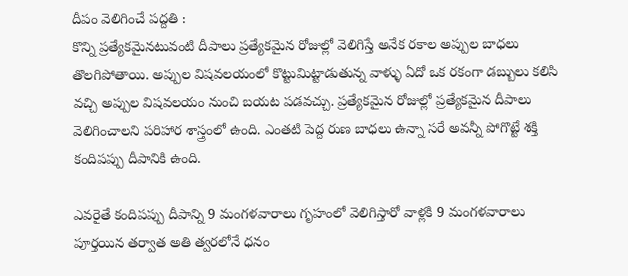దీపం వెలిగించే పద్దతి :
కొన్ని ప్రత్యేకమైనటువంటి దీపాలు ప్రత్యేకమైన రోజుల్లో వెలిగిస్తే అనేక రకాల అప్పుల బాధలు తొలగిపోతాయి. అప్పుల విషవలయంలో కొట్టుమిట్టాడుతున్న వాళ్ళు ఏదో ఒక రకంగా డబ్బులు కలిసి వచ్చి అప్పుల విషవలయం నుంచి బయట పడవచ్చు. ప్రత్యేకమైన రోజుల్లో ప్రత్యేకమైన దీపాలు వెలిగించాలని పరిహార శాస్త్రంలో ఉంది. ఎంతటి పెద్ద రుణ బాధలు ఉన్నా సరే అవన్నీ పోగొట్టే శక్తి కందిపప్పు దీపానికి ఉంది.

ఎవరైతే కందిపప్పు దీపాన్ని 9 మంగళవారాలు గృహంలో వెలిగిస్తారో వాళ్లకి 9 మంగళవారాలు పూర్తయిన తర్వాత అతి త్వరలోనే ధనం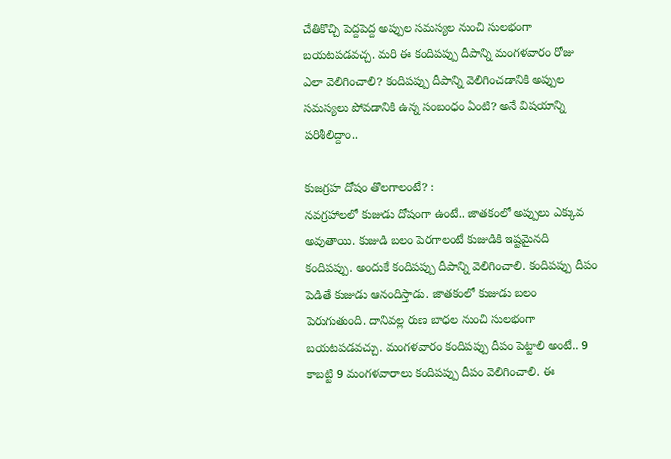చేతికొచ్చి పెద్దపెద్ద అప్పుల సమస్యల నుంచి సులభంగా బయటపడవచ్చ. మరి ఈ కందిపప్పు దీపాన్ని మంగళవారం రోజు ఎలా వెలిగించాలి? కందిపప్పు దీపాన్ని వెలిగించడానికి అప్పుల సమస్యలు పోవడానికి ఉన్న సంబంధం ఏంటి? అనే విషయాన్ని పరిశీలిద్దాం..

కుజగ్రహ దోషం తొలగాలంటే? :
నవగ్రహాలలో కుజుడు దోషంగా ఉంటే.. జాతకంలో అప్పులు ఎక్కువ అవుతాయి. కుజుడి బలం పెరగాలంటే కుజుడికి ఇష్టమైనది కందిపప్పు. అందుకే కందిపప్పు దీపాన్ని వెలిగించాలి. కందిపప్పు దీపం పెడితే కుజుడు ఆనందిస్తాడు. జాతకంలో కుజుడు బలం పెరుగుతుంది. దానివల్ల రుణ బాధల నుంచి సులభంగా బయటపడవచ్చు. మంగళవారం కందిపప్పు దీపం పెట్టాలి అంటే.. 9 కాబట్టి 9 మంగళవారాలు కందిపప్పు దీపం వెలిగించాలి. ఈ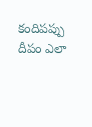కందిపప్పు దీపం ఎలా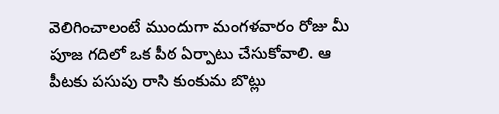వెలిగించాలంటే ముందుగా మంగళవారం రోజు మీ పూజ గదిలో ఒక పీఠ ఏర్పాటు చేసుకోవాలి. ఆ పీటకు పసుపు రాసి కుంకుమ బొట్లు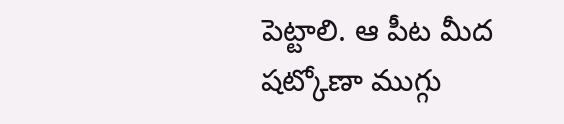పెట్టాలి. ఆ పీట మీద షట్కోణా ముగ్గు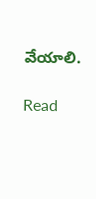వేయాలి.

Read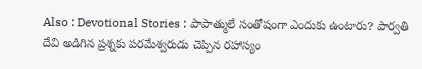Also : Devotional Stories : పాపాత్ములే సంతోషంగా ఎందుకు ఉంటారు? పార్వతి దేవి అడిగిన ప్రశ్నకు పరమేశ్వరుడు చెప్పిన రహాస్యం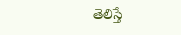తెలిస్తే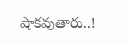షాకవుతారు..!